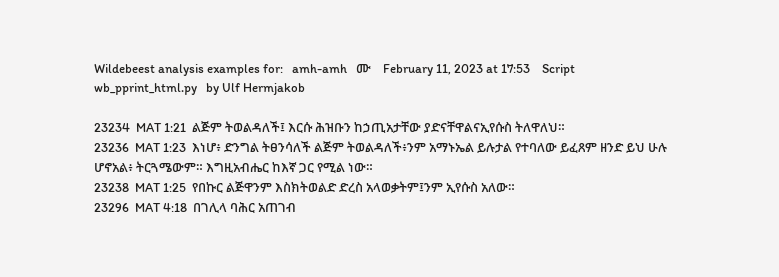Wildebeest analysis examples for:   amh-amh   ሙ    February 11, 2023 at 17:53    Script wb_pprint_html.py   by Ulf Hermjakob

23234  MAT 1:21  ልጅም ትወልዳለች፤ እርሱ ሕዝቡን ከኃጢአታቸው ያድናቸዋልናኢየሱስ ትለዋለህ።
23236  MAT 1:23  እነሆ፥ ድንግል ትፀንሳለች ልጅም ትወልዳለች፥ንም አማኑኤል ይሉታል የተባለው ይፈጸም ዘንድ ይህ ሁሉ ሆኖአል፥ ትርጓሜውም። እግዚአብሔር ከእኛ ጋር የሚል ነው።
23238  MAT 1:25  የበኩር ልጅዋንም እስክትወልድ ድረስ አላወቃትም፤ንም ኢየሱስ አለው።
23296  MAT 4:18  በገሊላ ባሕር አጠገብ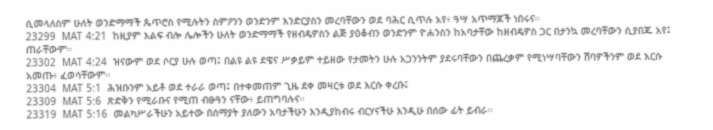ሲመላለስም ሁለት ወንድማማች ጴጥሮስ የሚሉትን ስምዖንን ወንድንም እንድርያስን መረባቸውን ወደ ባሕር ሲጥሉ አየ፥ ዓሣ አጥማጆች ነበሩና።
23299  MAT 4:21  ከዚያም እልፍ ብሎ ሌሎችን ሁለት ወንድማማች የዘብዴዎስን ልጅ ያዕቆብን ወንድንም ዮሐንስን ከአባታቸው ከዘብዴዎስ ጋር በታንኳ መረባቸውን ሲያበጁ አየ፤ ጠራቸውም።
23302  MAT 4:24  ዝናውም ወደ ሶርያ ሁሉ ወጣ፤ በልዩ ልዩ ደዌና ሥቃይም ተይዘው የታመትን ሁሉ አጋንንትም ያደሩባቸውን በጨረቃም የሚነሣባቸውን ሽባዎችንም ወደ እርሱ አመጡ፥ ፈወሳቸውም።
23304  MAT 5:1  ሕዝቡንም አይቶ ወደ ተራራ ወጣ፤ በተቀመጠም ጊዜ ደቀ መዛርቱ ወደ እርሱ ቀረቡ፤
23309  MAT 5:6  ጽድቅን የሚራቡና የሚጠ ብፁዓን ናቸው፥ ይጠግባሉና።
23319  MAT 5:16  መልካሥራችሁን አይተው በሰማያት ያለውን አባታችሁን እንዲያከብሩ ብርሃናችሁ እንዲሁ በሰው ፊት ይብራ።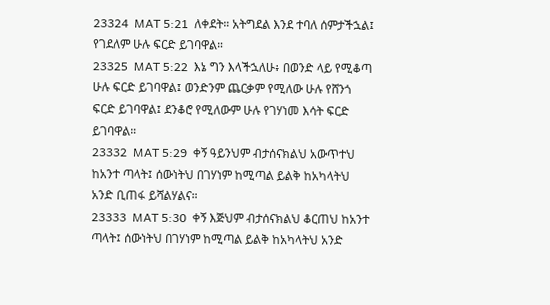23324  MAT 5:21  ለቀደት። አትግደል እንደ ተባለ ሰምታችኋል፤ የገደለም ሁሉ ፍርድ ይገባዋል።
23325  MAT 5:22  እኔ ግን እላችኋለሁ፥ በወንድ ላይ የሚቆጣ ሁሉ ፍርድ ይገባዋል፤ ወንድንም ጨርቃም የሚለው ሁሉ የሸንጎ ፍርድ ይገባዋል፤ ደንቆሮ የሚለውም ሁሉ የገሃነመ እሳት ፍርድ ይገባዋል።
23332  MAT 5:29  ቀኝ ዓይንህም ብታሰናክልህ አውጥተህ ከአንተ ጣላት፤ ሰውነትህ በገሃነም ከሚጣል ይልቅ ከአካላትህ አንድ ቢጠፋ ይሻልሃልና።
23333  MAT 5:30  ቀኝ እጅህም ብታሰናክልህ ቆርጠህ ከአንተ ጣላት፤ ሰውነትህ በገሃነም ከሚጣል ይልቅ ከአካላትህ አንድ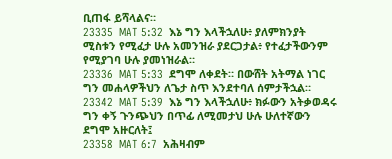ቢጠፋ ይሻላልና።
23335  MAT 5:32  እኔ ግን እላችኋለሁ፥ ያለምክንያት ሚስቱን የሚፈታ ሁሉ አመንዝራ ያደርጋታል፥ የተፈታችውንም የሚያገባ ሁሉ ያመነዝራል።
23336  MAT 5:33  ደግሞ ለቀደት። በውሸት አትማል ነገር ግን መሐላዎችህን ለጌታ ስጥ እንደተባለ ሰምታችኋል።
23342  MAT 5:39  እኔ ግን እላችኋለሁ፥ ክፉውን አትቃወዳሩ ግን ቀኝ ጉንጭህን በጥፊ ለሚመታህ ሁሉ ሁለተኛውን ደግሞ አዙርለት፤
23358  MAT 6:7  አሕዛብም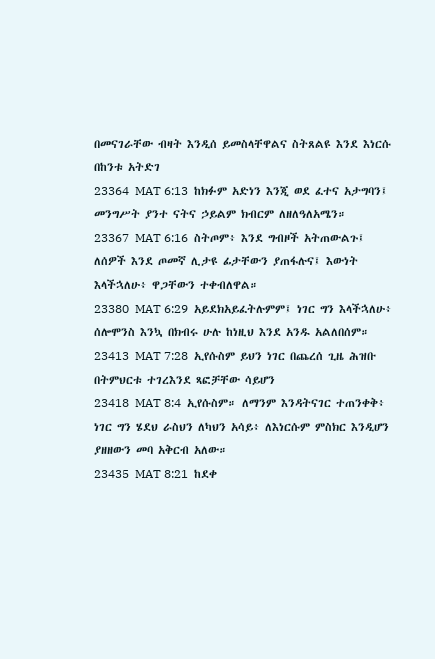በመናገራቸው ብዛት እንዲሰ ይመስላቸዋልና ስትጸልዩ እንደ እነርሱ በከንቱ አትድገ
23364  MAT 6:13  ከክፉም አድነን እንጂ ወደ ፈተና አታግባን፤ መንግሥት ያንተ ናትና ኃይልም ክብርም ለዘለዓለአሜን።
23367  MAT 6:16  ስትጦም፥ እንደ ግብዞች አትጠውልጉ፤ ለሰዎች እንደ ጦመኛ ሊታዩ ፊታቸውን ያጠፋሉና፤ እውነት እላችኋለሁ፥ ዋጋቸውን ተቀብለዋል።
23380  MAT 6:29  አይደክአይፈትሉምም፤ ነገር ግን እላችኋለሁ፥ ሰሎሞንስ እንኳ በክብሩ ሁሉ ከነዚህ እንደ አንዱ አልለበሰም።
23413  MAT 7:28  ኢየሱስም ይህን ነገር በጨረሰ ጊዜ ሕዝቡ በትምህርቱ ተገረእንደ ጻፎቻቸው ሳይሆን
23418  MAT 8:4  ኢየሱስም። ለማንም እንዳትናገር ተጠንቀቅ፥ ነገር ግን ሄደህ ራስህን ለካህን አሳይ፥ ለእነርሱም ምስክር እንዲሆን ያዘዘውን መባ አቅርብ አለው።
23435  MAT 8:21  ከደቀ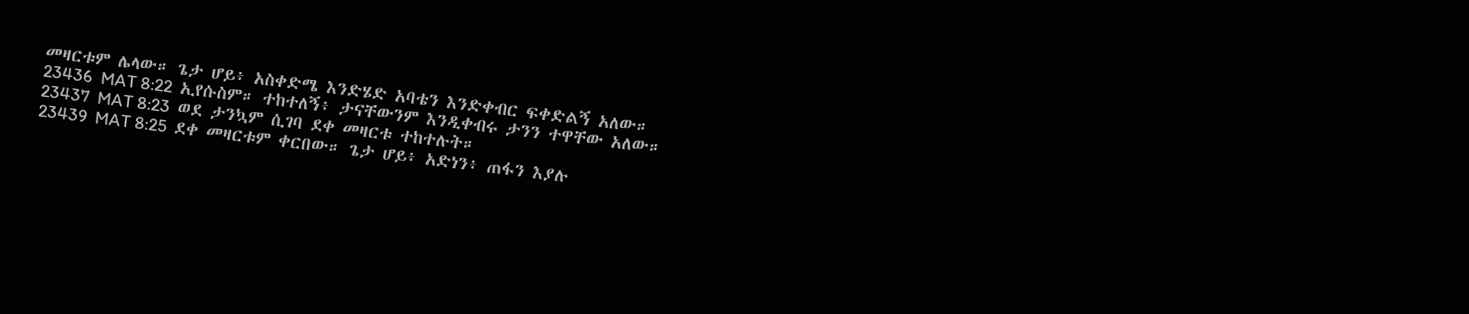መዛርቱም ሌላው። ጌታ ሆይ፥ አስቀድሜ እንድሄድ አባቴን እንድቀብር ፍቀድልኝ አለው።
23436  MAT 8:22  ኢየሱስም። ተከተለኝ፥ ታናቸውንም እንዲቀብሩ ታንን ተዋቸው አለው።
23437  MAT 8:23  ወደ ታንኳም ሲገባ ደቀ መዛርቱ ተከተሉት።
23439  MAT 8:25  ደቀ መዛርቱም ቀርበው። ጌታ ሆይ፥ አድነን፥ ጠፋን እያሉ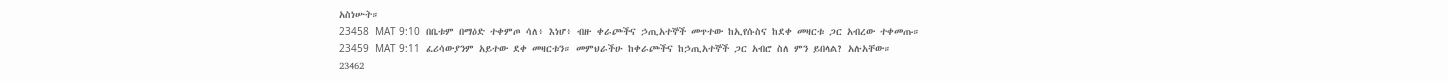አስነሡት።
23458  MAT 9:10  በቤቱም በማዕድ ተቀምጦ ሳለ፥ እነሆ፥ ብዙ ቀራጮችና ኃጢአተኞች መጥተው ከኢየሱስና ከደቀ መዛርቱ ጋር አብረው ተቀመጡ።
23459  MAT 9:11  ፈሪሳውያንም አይተው ደቀ መዛርቱን። መምህራችሁ ከቀራጮችና ከኃጢአተኞች ጋር አብሮ ስለ ምን ይበላል? አሉአቸው።
23462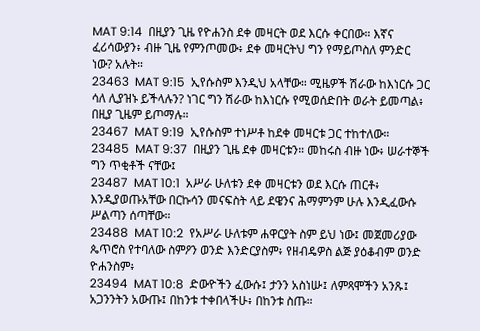MAT 9:14  በዚያን ጊዜ የዮሐንስ ደቀ መዛርት ወደ እርሱ ቀርበው። እኛና ፈሪሳውያን፥ ብዙ ጊዜ የምንጦመው፥ ደቀ መዛርትህ ግን የማይጦስለ ምንድር ነው? አሉት።
23463  MAT 9:15  ኢየሱስም እንዲህ አላቸው። ሚዜዎች ሽራው ከእነርሱ ጋር ሳለ ሊያዝኑ ይችላሉን? ነገር ግን ሽራው ከእነርሱ የሚወሰድበት ወራት ይመጣል፥ በዚያ ጊዜም ይጦማሉ።
23467  MAT 9:19  ኢየሱስም ተነሥቶ ከደቀ መዛርቱ ጋር ተከተለው።
23485  MAT 9:37  በዚያን ጊዜ ደቀ መዛርቱን። መከሩስ ብዙ ነው፥ ሠራተኞች ግን ጥቂቶች ናቸው፤
23487  MAT 10:1  አሥራ ሁለቱን ደቀ መዛርቱን ወደ እርሱ ጠርቶ፥ እንዲያወጡአቸው በርኩሳን መናፍስት ላይ ደዌንና ሕማምንም ሁሉ እንዲፈውሱ ሥልጣን ሰጣቸው።
23488  MAT 10:2  የአሥራ ሁለቱም ሐዋርያት ስም ይህ ነው፤ መጀመሪያው ጴጥሮስ የተባለው ስምዖን ወንድ እንድርያስም፥ የዘብዴዎስ ልጅ ያዕቆብም ወንድ ዮሐንስም፥
23494  MAT 10:8  ድውዮችን ፈውሱ፤ ታንን አስነሡ፤ ለምጻሞችን አንጹ፤ አጋንንትን አውጡ፤ በከንቱ ተቀበላችሁ፥ በከንቱ ስጡ።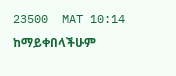23500  MAT 10:14  ከማይቀበላችሁም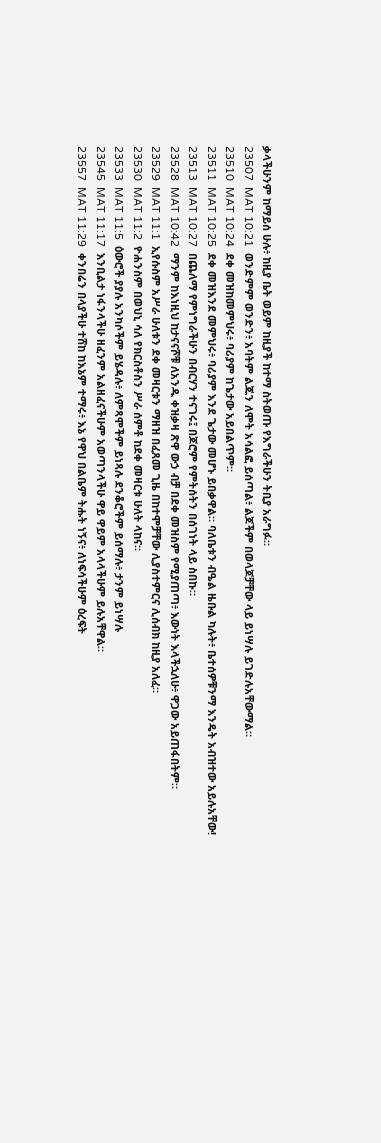ቃላችሁንም ከማይሰ ሁሉ፥ ከዚያ ቤት ወይም ከዚያች ከተማ ስትወጡ የእግራችሁን ትቢያ አራግፉ።
23507  MAT 10:21  ወንድምም ወንድን፥ አባትም ልጁን ለሞት አሳልፎ ይሰጣል፥ ልጆችም በወላጆቻቸው ላይ ይነሣሉ ይገድሉአቸውማል።
23510  MAT 10:24  ደቀ መዝከመምህሩ፥ ባሪያም ከጌታው አይበልጥም።
23511  MAT 10:25  ደቀ መዝእንደ መምህሩ፥ ባሪያም እንደ ጌታው መሆኑ ይበቃዋል። ባለቤቱን ብዔል ዜቡል ካሉት፥ ቤተሰዎቹንማ እንዴት አብዝተው አይሉአቸው!
23513  MAT 10:27  በጨለማ የምነግራችሁን በብርሃን ተናገሩ፤ በጆሮም የምትሰትን በሰገነት ላይ ስበኩ።
23528  MAT 10:42  ማንም ከእነዚህ ከታናናሾቹ ለአንዱ ቀዝቃዛ ጽዋ ውኃ ብቻ በደቀ መዝስም የሚያጠጣ፥ እውነት እላችኋለሁ፥ ዋጋው አይጠፋበትም።
23529  MAT 11:1  ኢየሱስም አሥራ ሁለቱን ደቀ መዛርቱን ማዘዝ በፈጸመ ጊዜ በከተሞቻቸው ሊያስተምርና ሊሰብክ ከዚያ አለፈ።
23530  MAT 11:2  ዮሐንስም በወህኒ ሳለ የክርስቶስን ሥራ ሰምቶ ከደቀ መዛርቱ ሁለት ላከና።
23533  MAT 11:5  ዕውሮች ያያሉ አንካሶችም ይሄዳሉ፥ ለምጻሞችም ይነጻሉ ደንቆሮችም ይሰማሉ፥ ታንም ይነሣሉ
23545  MAT 11:17  እንቢልታ ነፋንላችሁ ዘፈንም አልዘፈናችሁም አወጣንላችሁ ዋይ ዋይም አላላችሁም ይሉአቸዋል።
23557  MAT 11:29  ቀንበሬን በላያችሁ ተሸከ ከእኔም ተማሩ፥ እኔ የዋህ በልቤም ትሑት ነኝና፥ ለነፍሳችሁም ዕረፍት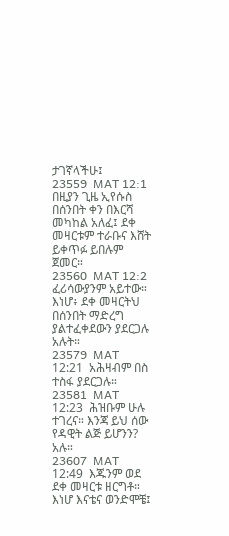ታገኛላችሁ፤
23559  MAT 12:1  በዚያን ጊዜ ኢየሱስ በሰንበት ቀን በእርሻ መካከል አለፈ፤ ደቀ መዛርቱም ተራቡና እሸት ይቀጥፉ ይበሉም ጀመር።
23560  MAT 12:2  ፈሪሳውያንም አይተው። እነሆ፥ ደቀ መዛርትህ በሰንበት ማድረግ ያልተፈቀደውን ያደርጋሉ አሉት።
23579  MAT 12:21  አሕዛብም በስ ተስፋ ያደርጋሉ።
23581  MAT 12:23  ሕዝቡም ሁሉ ተገረና። እንጃ ይህ ሰው የዳዊት ልጅ ይሆንን? አሉ።
23607  MAT 12:49  እጁንም ወደ ደቀ መዛርቱ ዘርግቶ። እነሆ እናቴና ወንድሞቼ፤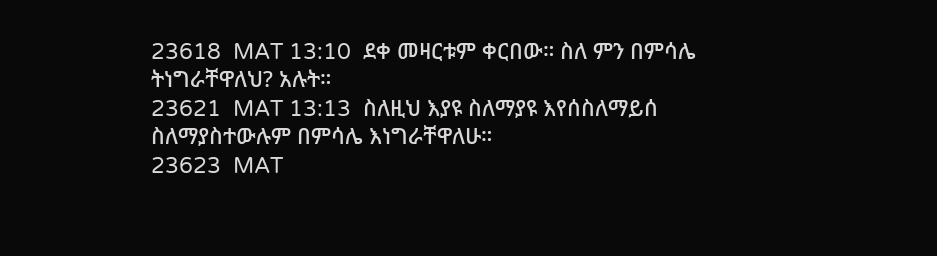23618  MAT 13:10  ደቀ መዛርቱም ቀርበው። ስለ ምን በምሳሌ ትነግራቸዋለህ? አሉት።
23621  MAT 13:13  ስለዚህ እያዩ ስለማያዩ እየሰስለማይሰ ስለማያስተውሉም በምሳሌ እነግራቸዋለሁ።
23623  MAT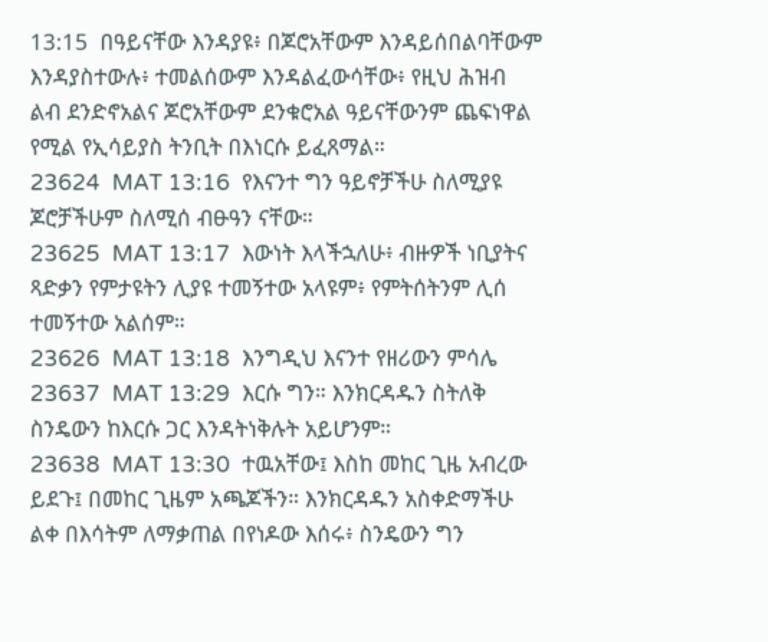13:15  በዓይናቸው እንዳያዩ፥ በጆሮአቸውም እንዳይሰበልባቸውም እንዳያስተውሉ፥ ተመልሰውም እንዳልፈውሳቸው፥ የዚህ ሕዝብ ልብ ደንድኖአልና ጆሮአቸውም ደንቁሮአል ዓይናቸውንም ጨፍነዋል የሚል የኢሳይያስ ትንቢት በእነርሱ ይፈጸማል።
23624  MAT 13:16  የእናንተ ግን ዓይኖቻችሁ ስለሚያዩ ጆሮቻችሁም ስለሚሰ ብፁዓን ናቸው።
23625  MAT 13:17  እውነት እላችኋለሁ፥ ብዙዎች ነቢያትና ጻድቃን የምታዩትን ሊያዩ ተመኝተው አላዩም፥ የምትሰትንም ሊሰ ተመኝተው አልሰም።
23626  MAT 13:18  እንግዲህ እናንተ የዘሪውን ምሳሌ
23637  MAT 13:29  እርሱ ግን። እንክርዳዱን ስትለቅ ስንዴውን ከእርሱ ጋር እንዳትነቅሉት አይሆንም።
23638  MAT 13:30  ተዉአቸው፤ እስከ መከር ጊዜ አብረው ይደጉ፤ በመከር ጊዜም አጫጆችን። እንክርዳዱን አስቀድማችሁ ልቀ በእሳትም ለማቃጠል በየነዶው እሰሩ፥ ስንዴውን ግን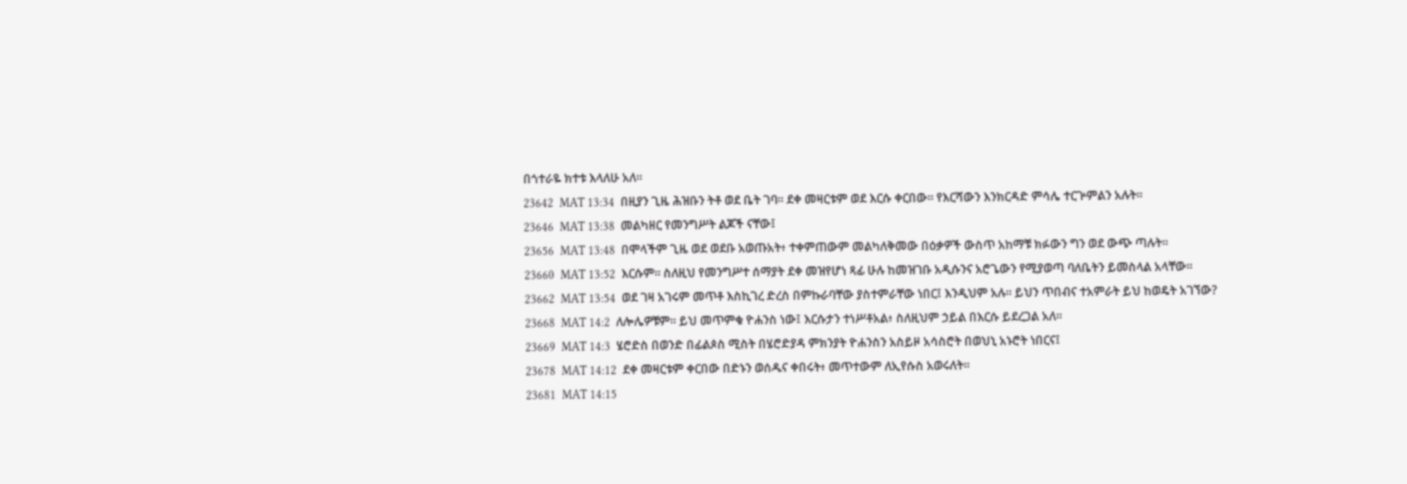በጎተራዬ ክተቱ እላለሁ አለ።
23642  MAT 13:34  በዚያን ጊዜ ሕዝቡን ትቶ ወደ ቤት ገባ። ደቀ መዛርቱም ወደ እርሱ ቀርበው። የእርሻውን እንክርዳድ ምሳሌ ተርጕምልን አሉት።
23646  MAT 13:38  መልካዘር የመንግሥት ልጆች ናቸው፤
23656  MAT 13:48  በሞላችም ጊዜ ወደ ወደቡ አወጡአት፥ ተቀምጠውም መልካለቅመው በዕቃዎች ውስጥ አከማቹ ክፉውን ግን ወደ ውጭ ጣሉት።
23660  MAT 13:52  እርሱም። ስለዚህ የመንግሥተ ሰማያት ደቀ መዝየሆነ ጻፊ ሁሉ ከመዝገቡ አዲሱንና አሮጌውን የሚያወጣ ባለቤትን ይመስላል አላቸው።
23662  MAT 13:54  ወደ ገዛ አገሩም መጥቶ እስኪገረ ድረስ በምኩራባቸው ያስተምራቸው ነበር፤ እንዲህም አሉ። ይህን ጥበብና ተአምራት ይህ ከወዴት አገኘው?
23668  MAT 14:2  ለሎሌዎቹም። ይህ መጥምቁ ዮሐንስ ነው፤ እርሱታን ተነሥቶአል፥ ስለዚህም ኃይል በእርሱ ይደረጋል አለ።
23669  MAT 14:3  ሄሮድስ በወንድ በፊልጶስ ሚስት በሄሮድያዳ ምክንያት ዮሐንስን አስይዞ አሳስሮት በወህኒ አኑሮት ነበርና፤
23678  MAT 14:12  ደቀ መዛርቱም ቀርበው በድኑን ወሰዱና ቀበሩት፥ መጥተውም ለኢየሱስ አወሩለት።
23681  MAT 14:15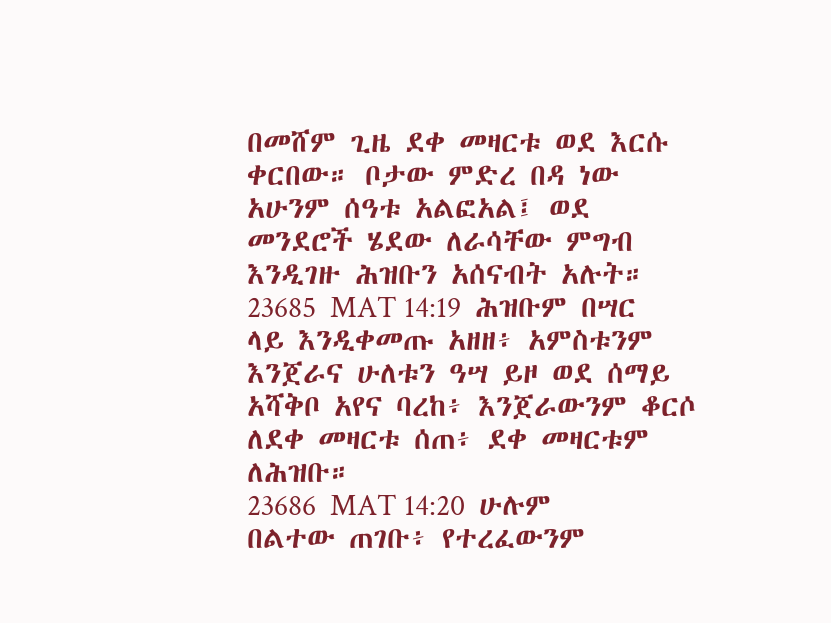በመሸም ጊዜ ደቀ መዛርቱ ወደ እርሱ ቀርበው። ቦታው ምድረ በዳ ነው አሁንም ሰዓቱ አልፎአል፤ ወደ መንደሮች ሄደው ለራሳቸው ምግብ እንዲገዙ ሕዝቡን አሰናብት አሉት።
23685  MAT 14:19  ሕዝቡም በሣር ላይ እንዲቀመጡ አዘዘ፥ አምስቱንም እንጀራና ሁለቱን ዓሣ ይዞ ወደ ሰማይ አሻቅቦ አየና ባረከ፥ እንጀራውንም ቆርሶ ለደቀ መዛርቱ ሰጠ፥ ደቀ መዛርቱም ለሕዝቡ።
23686  MAT 14:20  ሁሉም በልተው ጠገቡ፥ የተረፈውንም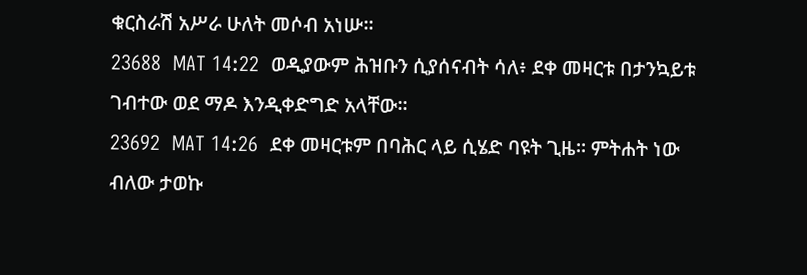ቁርስራሽ አሥራ ሁለት መሶብ አነሡ።
23688  MAT 14:22  ወዲያውም ሕዝቡን ሲያሰናብት ሳለ፥ ደቀ መዛርቱ በታንኳይቱ ገብተው ወደ ማዶ እንዲቀድግድ አላቸው።
23692  MAT 14:26  ደቀ መዛርቱም በባሕር ላይ ሲሄድ ባዩት ጊዜ። ምትሐት ነው ብለው ታወኩ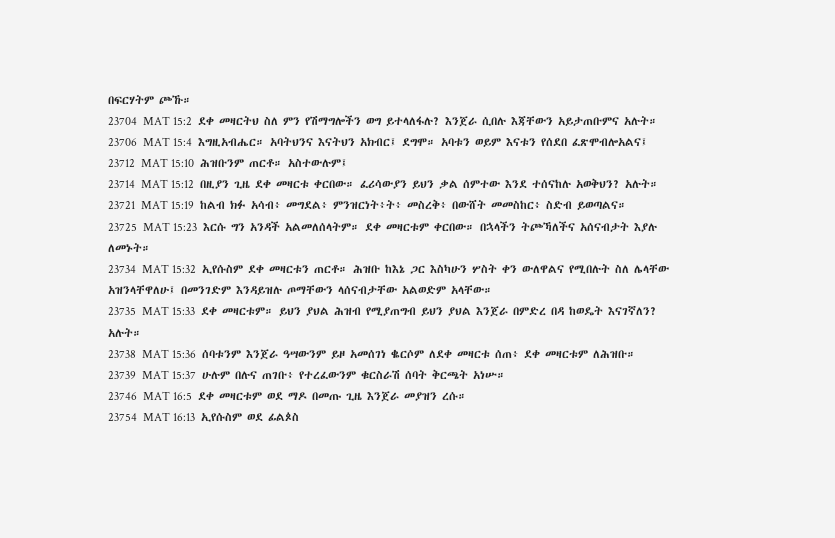በፍርሃትም ጮኹ።
23704  MAT 15:2  ደቀ መዛርትህ ስለ ምን የሽማግሎችን ወግ ይተላለፋሉ? እንጀራ ሲበሉ እጃቸውን አይታጠቡምና አሉት።
23706  MAT 15:4  እግዚአብሔር። አባትህንና እናትህን አክብር፤ ደግሞ። አባቱን ወይም እናቱን የሰደበ ፈጽሞብሎአልና፤
23712  MAT 15:10  ሕዝቡንም ጠርቶ። አስተውሉም፤
23714  MAT 15:12  በዚያን ጊዜ ደቀ መዛርቱ ቀርበው። ፈሪሳውያን ይህን ቃል ሰምተው እንደ ተሰናከሉ አወቅህን? አሉት።
23721  MAT 15:19  ከልብ ክፉ አሳብ፥ መግደል፥ ምንዝርነት፥ት፥ መስረቅ፥ በውሸት መመስከር፥ ስድብ ይወጣልና።
23725  MAT 15:23  እርሱ ግን አንዳች አልመለሰላትም። ደቀ መዛርቱም ቀርበው። በኋላችን ትጮኻለችና አሰናብታት እያሉ ለመኑት።
23734  MAT 15:32  ኢየሱስም ደቀ መዛርቱን ጠርቶ። ሕዝቡ ከእኔ ጋር እስካሁን ሦስት ቀን ውለዋልና የሚበሉት ስለ ሌላቸው አዝንላቸዋለሁ፤ በመንገድም እንዳይዝሉ ጦማቸውን ላሰናብታቸው አልወድም አላቸው።
23735  MAT 15:33  ደቀ መዛርቱም። ይህን ያህል ሕዝብ የሚያጠግብ ይህን ያህል እንጀራ በምድረ በዳ ከወዴት እናገኛለን? አሉት።
23738  MAT 15:36  ሰባቱንም እንጀራ ዓሣውንም ይዞ አመሰገነ ቈርሶም ለደቀ መዛርቱ ሰጠ፥ ደቀ መዛርቱም ለሕዝቡ።
23739  MAT 15:37  ሁሉም በሉና ጠገቡ፥ የተረፈውንም ቁርስራሽ ሰባት ቅርጫት አነሡ።
23746  MAT 16:5  ደቀ መዛርቱም ወደ ማዶ በመጡ ጊዜ እንጀራ መያዝን ረሱ።
23754  MAT 16:13  ኢየሱስም ወደ ፊልጶስ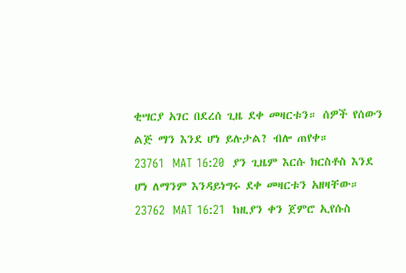ቂሣርያ አገር በደረሰ ጊዜ ደቀ መዛርቱን። ሰዎች የሰውን ልጅ ማን እንደ ሆነ ይሉታል? ብሎ ጠየቀ።
23761  MAT 16:20  ያን ጊዜም እርሱ ክርስቶስ እንደ ሆነ ለማንም እንዳይነግሩ ደቀ መዛርቱን አዘዛቸው።
23762  MAT 16:21  ከዚያን ቀን ጀምሮ ኢየሱስ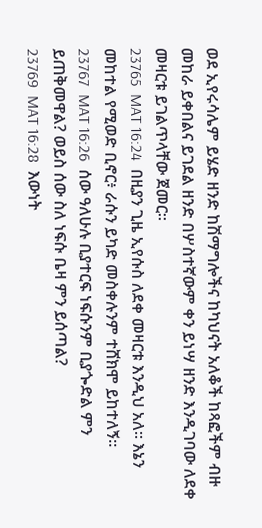ወደ ኢየሩሳሌም ይሄድ ዘንድ ከሽማግሎችና ከካህናት አለቆች ከጻፎችም ብዙ መከራ ይቀበልና ይገደል ዘንድ በሦስተኛውም ቀን ይነሣ ዘንድ እንዲገባው ለደቀ መዛርቱ ይገልጥላቸው ጀመር።
23765  MAT 16:24  በዚያን ጊዜ ኢየሱስ ለደቀ መዛርቱ እንዲህ አለ። እኔን መከተል የሚወድ ቢኖር፥ ራሱን ይካድ መስቀሉንም ተሸክሞ ይከተለኝ።
23767  MAT 16:26  ሰው ዓለሁሉ ቢያተርፍ ነፍሱንም ቢያጐድል ምን ይጠቅመዋል? ወይስ ሰው ስለ ነፍሱ ቤዛ ምን ይሰጣል?
23769  MAT 16:28  እውነት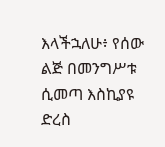እላችኋለሁ፥ የሰው ልጅ በመንግሥቱ ሲመጣ እስኪያዩ ድረስ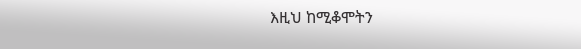እዚህ ከሚቆሞትን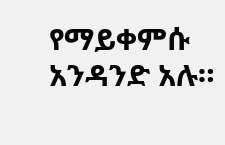የማይቀምሱ አንዳንድ አሉ።